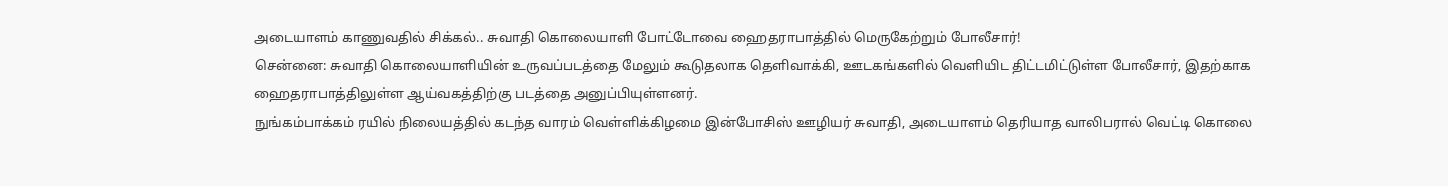அடையாளம் காணுவதில் சிக்கல்.. சுவாதி கொலையாளி போட்டோவை ஹைதராபாத்தில் மெருகேற்றும் போலீசார்!
சென்னை: சுவாதி கொலையாளியின் உருவப்படத்தை மேலும் கூடுதலாக தெளிவாக்கி, ஊடகங்களில் வெளியிட திட்டமிட்டுள்ள போலீசார், இதற்காக ஹைதராபாத்திலுள்ள ஆய்வகத்திற்கு படத்தை அனுப்பியுள்ளனர்.
நுங்கம்பாக்கம் ரயில் நிலையத்தில் கடந்த வாரம் வெள்ளிக்கிழமை இன்போசிஸ் ஊழியர் சுவாதி, அடையாளம் தெரியாத வாலிபரால் வெட்டி கொலை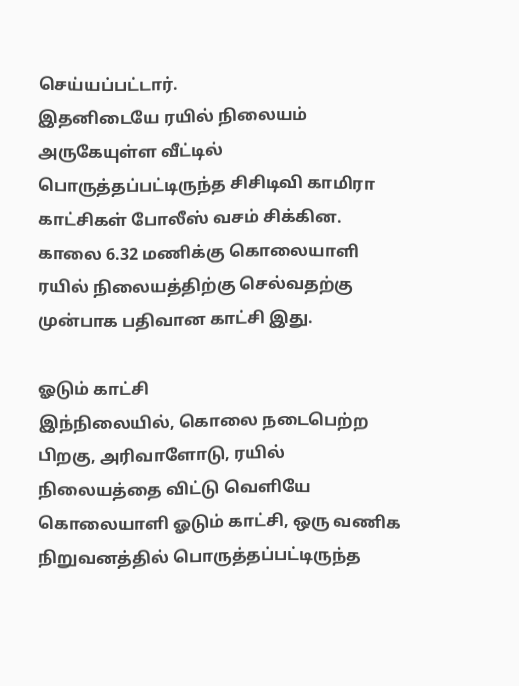செய்யப்பட்டார்.
இதனிடையே ரயில் நிலையம் அருகேயுள்ள வீட்டில் பொருத்தப்பட்டிருந்த சிசிடிவி காமிரா காட்சிகள் போலீஸ் வசம் சிக்கின. காலை 6.32 மணிக்கு கொலையாளி ரயில் நிலையத்திற்கு செல்வதற்கு முன்பாக பதிவான காட்சி இது.

ஓடும் காட்சி
இந்நிலையில், கொலை நடைபெற்ற பிறகு, அரிவாளோடு, ரயில் நிலையத்தை விட்டு வெளியே கொலையாளி ஓடும் காட்சி, ஒரு வணிக நிறுவனத்தில் பொருத்தப்பட்டிருந்த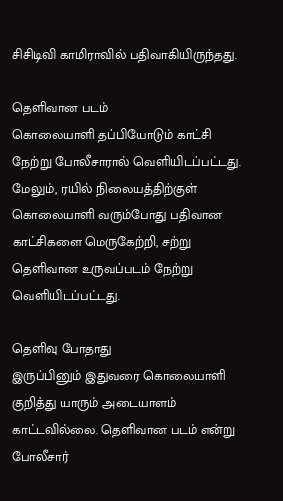சிசிடிவி காமிராவில் பதிவாகியிருந்தது.

தெளிவான படம்
கொலையாளி தப்பியோடும் காட்சி நேற்று போலீசாரால் வெளியிடப்பட்டது. மேலும், ரயில் நிலையத்திற்குள் கொலையாளி வரும்போது பதிவான காட்சிகளை மெருகேற்றி, சற்று தெளிவான உருவப்படம் நேற்று வெளியிடப்பட்டது.

தெளிவு போதாது
இருப்பினும் இதுவரை கொலையாளி குறித்து யாரும் அடையாளம் காட்டவில்லை. தெளிவான படம் என்று போலீசார்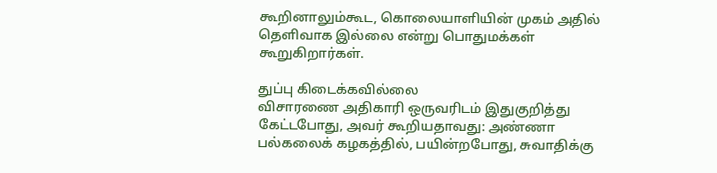கூறினாலும்கூட, கொலையாளியின் முகம் அதில் தெளிவாக இல்லை என்று பொதுமக்கள் கூறுகிறார்கள்.

துப்பு கிடைக்கவில்லை
விசாரணை அதிகாரி ஒருவரிடம் இதுகுறித்து கேட்டபோது, அவர் கூறியதாவது: அண்ணா பல்கலைக் கழகத்தில், பயின்றபோது, சுவாதிக்கு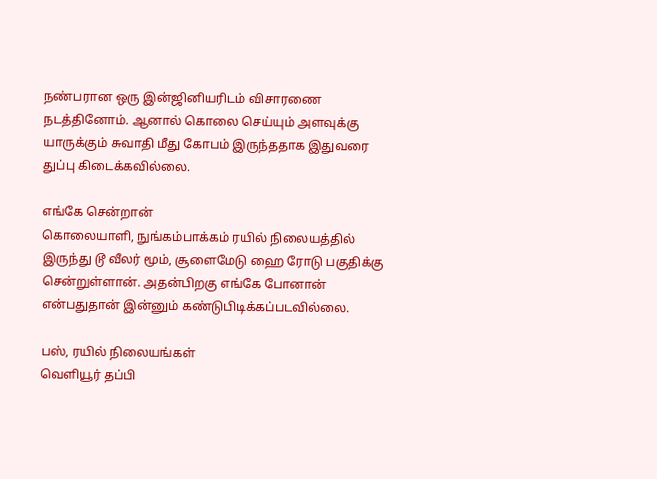நண்பரான ஒரு இன்ஜினியரிடம் விசாரணை நடத்தினோம். ஆனால் கொலை செய்யும் அளவுக்கு யாருக்கும் சுவாதி மீது கோபம் இருந்ததாக இதுவரை துப்பு கிடைக்கவில்லை.

எங்கே சென்றான்
கொலையாளி, நுங்கம்பாக்கம் ரயில் நிலையத்தில் இருந்து டூ வீலர் மூம், சூளைமேடு ஹை ரோடு பகுதிக்கு சென்றுள்ளான். அதன்பிறகு எங்கே போனான் என்பதுதான் இன்னும் கண்டுபிடிக்கப்படவில்லை.

பஸ், ரயில் நிலையங்கள்
வெளியூர் தப்பி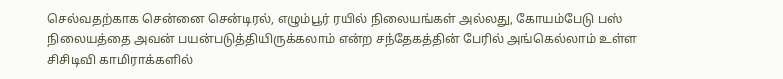செல்வதற்காக சென்னை சென்டிரல், எழும்பூர் ரயில் நிலையங்கள் அல்லது, கோயம்பேடு பஸ் நிலையத்தை அவன் பயன்படுத்தியிருக்கலாம் என்ற சந்தேகத்தின் பேரில் அங்கெல்லாம் உள்ள சிசிடிவி காமிராக்களில்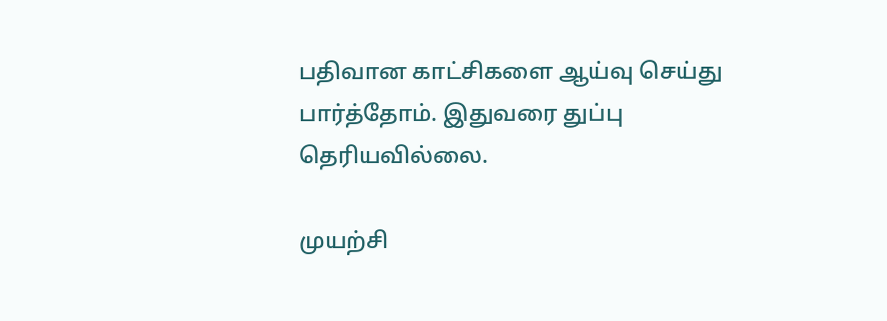பதிவான காட்சிகளை ஆய்வு செய்து பார்த்தோம். இதுவரை துப்பு தெரியவில்லை.

முயற்சி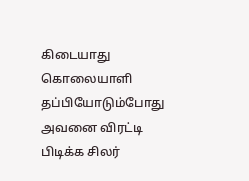கிடையாது
கொலையாளி தப்பியோடும்போது அவனை விரட்டி பிடிக்க சிலர்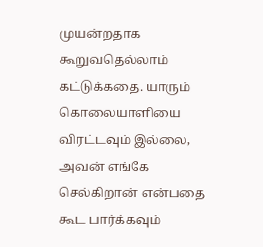முயன்றதாக கூறுவதெல்லாம் கட்டுக்கதை. யாரும் கொலையாளியை விரட்டவும் இல்லை, அவன் எங்கே செல்கிறான் என்பதை கூட பார்க்கவும்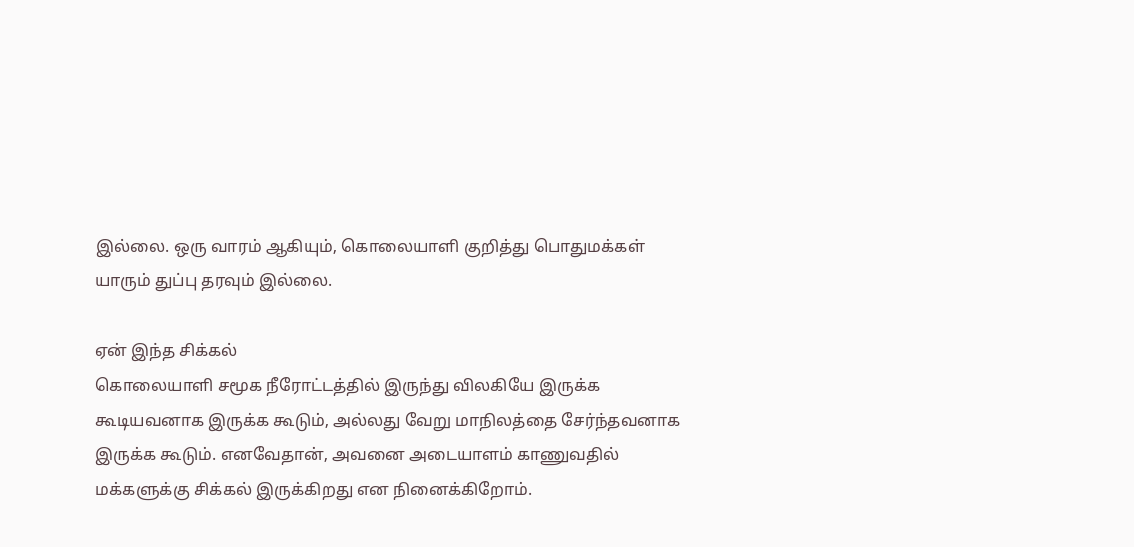இல்லை. ஒரு வாரம் ஆகியும், கொலையாளி குறித்து பொதுமக்கள் யாரும் துப்பு தரவும் இல்லை.

ஏன் இந்த சிக்கல்
கொலையாளி சமூக நீரோட்டத்தில் இருந்து விலகியே இருக்க கூடியவனாக இருக்க கூடும், அல்லது வேறு மாநிலத்தை சேர்ந்தவனாக இருக்க கூடும். எனவேதான், அவனை அடையாளம் காணுவதில் மக்களுக்கு சிக்கல் இருக்கிறது என நினைக்கிறோம்.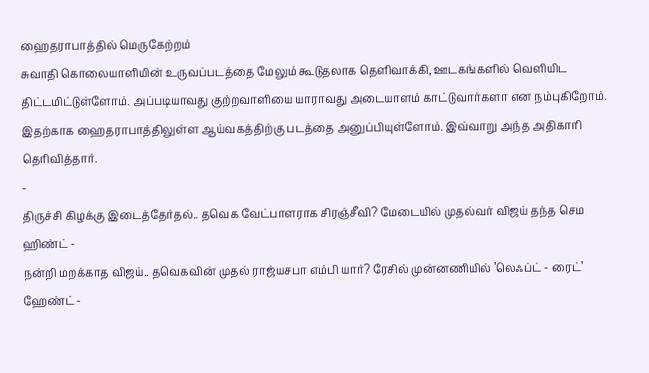ஹைதராபாத்தில் மெருகேற்றம்
சுவாதி கொலையாளியின் உருவப்படத்தை மேலும் கூடுதலாக தெளிவாக்கி, ஊடகங்களில் வெளியிட திட்டமிட்டுள்ளோம். அப்படியாவது குற்றவாளியை யாராவது அடையாளம் காட்டுவார்களா என நம்புகிறோம். இதற்காக ஹைதராபாத்திலுள்ள ஆய்வகத்திற்கு படத்தை அனுப்பியுள்ளோம். இவ்வாறு அந்த அதிகாரி தெரிவித்தார்.
-
திருச்சி கிழக்கு இடைத்தேர்தல்.. தவெக வேட்பாளராக சிரஞ்சீவி? மேடையில் முதல்வர் விஜய் தந்த செம ஹிண்ட் -
நன்றி மறக்காத விஜய்.. தவெகவின் முதல் ராஜ்யசபா எம்பி யார்? ரேசில் முன்னணியில் ’லெஃப்ட் - ரைட்’ ஹேண்ட் -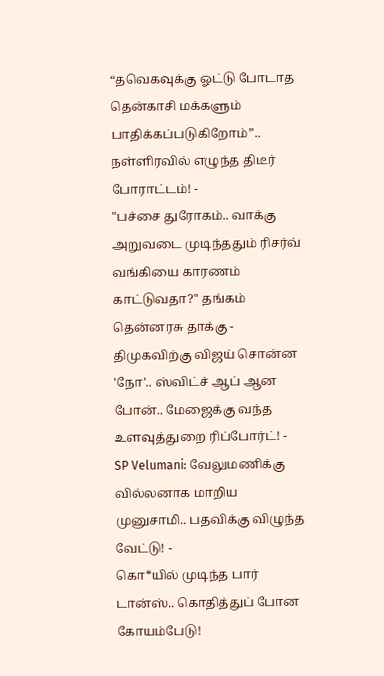“தவெகவுக்கு ஓட்டு போடாத தென்காசி மக்களும் பாதிக்கப்படுகிறோம்”.. நள்ளிரவில் எழுந்த திடீர் போராட்டம்! -
"பச்சை துரோகம்.. வாக்கு அறுவடை முடிந்ததும் ரிசர்வ் வங்கியை காரணம் காட்டுவதா?" தங்கம் தென்னரசு தாக்கு -
திமுகவிற்கு விஜய் சொன்ன 'நோ'.. ஸ்விட்ச் ஆப் ஆன போன்.. மேஜைக்கு வந்த உளவுத்துறை ரிப்போர்ட்! -
SP Velumani: வேலுமணிக்கு வில்லனாக மாறிய முனுசாமி.. பதவிக்கு விழுந்த வேட்டு! -
கொ*யில் முடிந்த பார் டான்ஸ்.. கொதித்துப் போன கோயம்பேடு!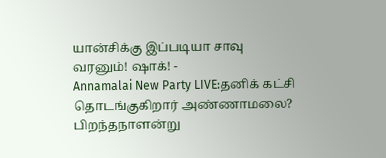யான்சிக்கு இப்படியா சாவு வரனும்! ஷாக்! -
Annamalai New Party LIVE:தனிக் கட்சி தொடங்குகிறார் அண்ணாமலை? பிறந்தநாளன்று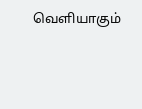வெளியாகும்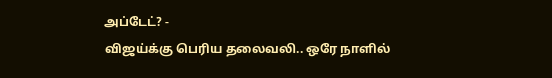அப்டேட்? -
விஜய்க்கு பெரிய தலைவலி.. ஒரே நாளில்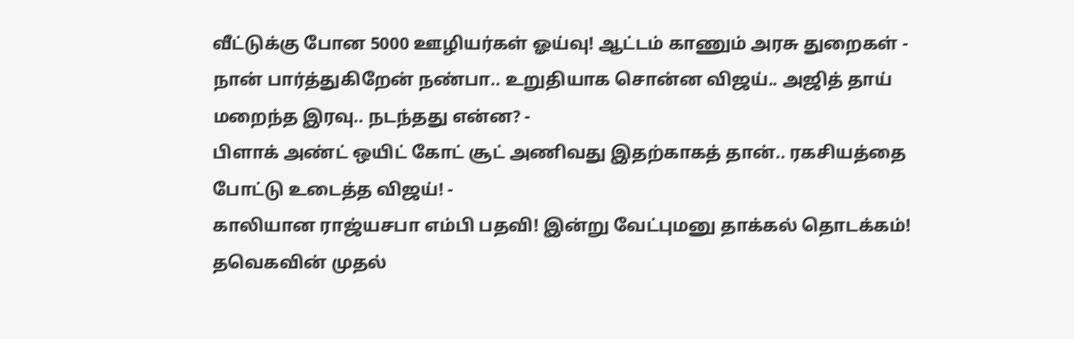வீட்டுக்கு போன 5000 ஊழியர்கள் ஓய்வு! ஆட்டம் காணும் அரசு துறைகள் -
நான் பார்த்துகிறேன் நண்பா.. உறுதியாக சொன்ன விஜய்.. அஜித் தாய் மறைந்த இரவு.. நடந்தது என்ன? -
பிளாக் அண்ட் ஒயிட் கோட் சூட் அணிவது இதற்காகத் தான்.. ரகசியத்தை போட்டு உடைத்த விஜய்! -
காலியான ராஜ்யசபா எம்பி பதவி! இன்று வேட்புமனு தாக்கல் தொடக்கம்! தவெகவின் முதல்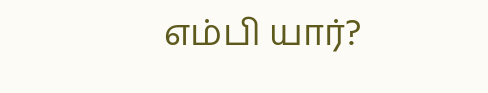எம்பி யார்?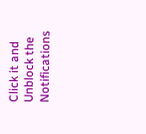Click it and Unblock the Notifications